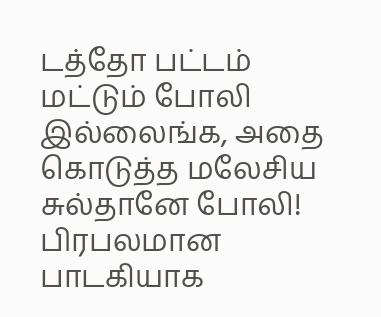டத்தோ பட்டம் மட்டும் போலி இல்லைங்க, அதை கொடுத்த மலேசிய சுல்தானே போலி!
பிரபலமான பாடகியாக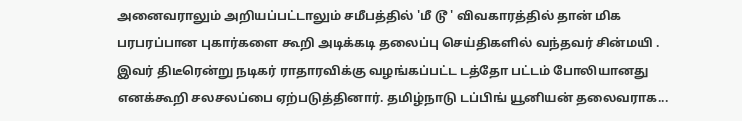அனைவராலும் அறியப்பட்டாலும் சமீபத்தில் 'மீ டூ ' விவகாரத்தில் தான் மிக பரபரப்பான புகார்களை கூறி அடிக்கடி தலைப்பு செய்திகளில் வந்தவர் சின்மயி . இவர் திடீரென்று நடிகர் ராதாரவிக்கு வழங்கப்பட்ட டத்தோ பட்டம் போலியானது எனக்கூறி சலசலப்பை ஏற்படுத்தினார். தமிழ்நாடு டப்பிங் யூனியன் தலைவராக...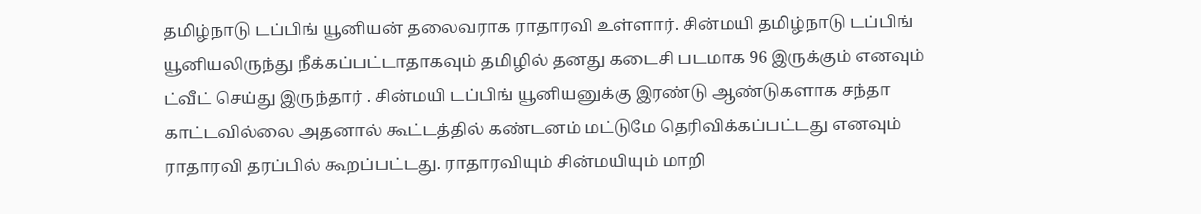தமிழ்நாடு டப்பிங் யூனியன் தலைவராக ராதாரவி உள்ளார். சின்மயி தமிழ்நாடு டப்பிங் யூனியலிருந்து நீக்கப்பட்டாதாகவும் தமிழில் தனது கடைசி படமாக 96 இருக்கும் எனவும் ட்வீட் செய்து இருந்தார் . சின்மயி டப்பிங் யூனியனுக்கு இரண்டு ஆண்டுகளாக சந்தா காட்டவில்லை அதனால் கூட்டத்தில் கண்டனம் மட்டுமே தெரிவிக்கப்பட்டது எனவும் ராதாரவி தரப்பில் கூறப்பட்டது. ராதாரவியும் சின்மயியும் மாறி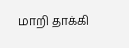மாறி தாக்கி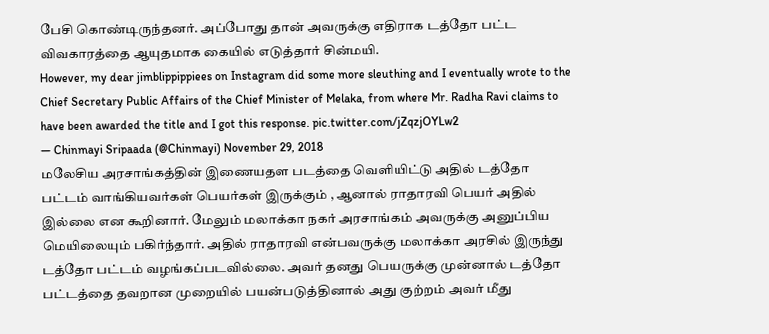பேசி கொண்டிருந்தனர். அப்போது தான் அவருக்கு எதிராக டத்தோ பட்ட விவகாரத்தை ஆயுதமாக கையில் எடுத்தார் சின்மயி.
However, my dear jimblippippiees on Instagram did some more sleuthing and I eventually wrote to the Chief Secretary Public Affairs of the Chief Minister of Melaka, from where Mr. Radha Ravi claims to have been awarded the title and I got this response. pic.twitter.com/jZqzjOYLw2
— Chinmayi Sripaada (@Chinmayi) November 29, 2018
மலேசிய அரசாங்கத்தின் இணையதள படத்தை வெளியிட்டு அதில் டத்தோ பட்டம் வாங்கியவர்கள் பெயர்கள் இருக்கும் , ஆனால் ராதாரவி பெயர் அதில் இல்லை என கூறினார். மேலும் மலாக்கா நகர் அரசாங்கம் அவருக்கு அனுப்பிய மெயிலையும் பகிர்ந்தார். அதில் ராதாரவி என்பவருக்கு மலாக்கா அரசில் இருந்து டத்தோ பட்டம் வழங்கப்படவில்லை. அவர் தனது பெயருக்கு முன்னால் டத்தோ பட்டத்தை தவறான முறையில் பயன்படுத்தினால் அது குற்றம் அவர் மீது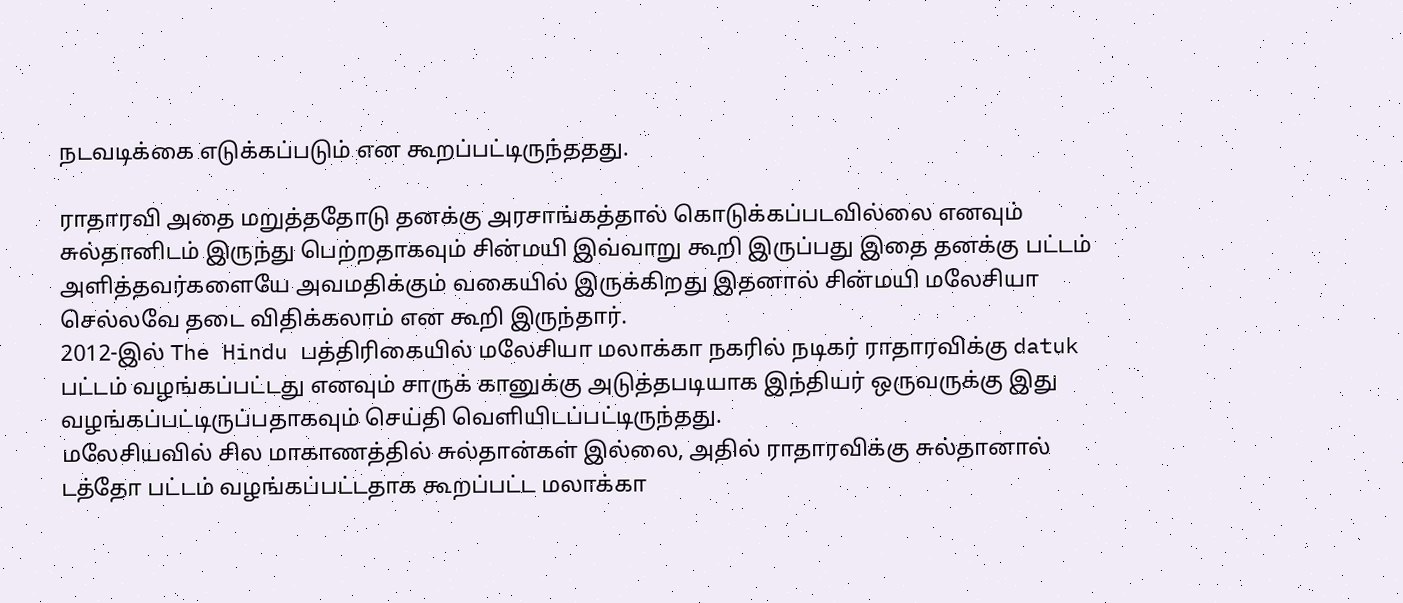நடவடிக்கை எடுக்கப்படும் என கூறப்பட்டிருந்ததது.

ராதாரவி அதை மறுத்ததோடு தனக்கு அரசாங்கத்தால் கொடுக்கப்படவில்லை எனவும் சுல்தானிடம் இருந்து பெற்றதாகவும் சின்மயி இவ்வாறு கூறி இருப்பது இதை தனக்கு பட்டம் அளித்தவர்களையே அவமதிக்கும் வகையில் இருக்கிறது இதனால் சின்மயி மலேசியா செல்லவே தடை விதிக்கலாம் என கூறி இருந்தார்.
2012-இல் The Hindu பத்திரிகையில் மலேசியா மலாக்கா நகரில் நடிகர் ராதாரவிக்கு datuk பட்டம் வழங்கப்பட்டது எனவும் சாருக் கானுக்கு அடுத்தபடியாக இந்தியர் ஒருவருக்கு இது வழங்கப்பட்டிருப்பதாகவும் செய்தி வெளியிடப்பட்டிருந்தது.
மலேசியவில் சில மாகாணத்தில் சுல்தான்கள் இல்லை, அதில் ராதாரவிக்கு சுல்தானால் டத்தோ பட்டம் வழங்கப்பட்டதாக கூறப்பட்ட மலாக்கா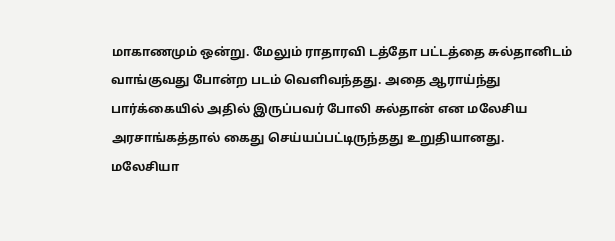மாகாணமும் ஒன்று. மேலும் ராதாரவி டத்தோ பட்டத்தை சுல்தானிடம் வாங்குவது போன்ற படம் வெளிவந்தது. அதை ஆராய்ந்து பார்க்கையில் அதில் இருப்பவர் போலி சுல்தான் என மலேசிய அரசாங்கத்தால் கைது செய்யப்பட்டிருந்தது உறுதியானது.
மலேசியா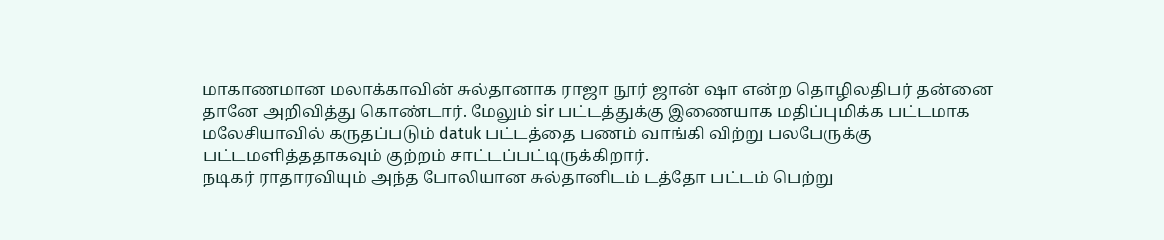மாகாணமான மலாக்காவின் சுல்தானாக ராஜா நூர் ஜான் ஷா என்ற தொழிலதிபர் தன்னை தானே அறிவித்து கொண்டார். மேலும் sir பட்டத்துக்கு இணையாக மதிப்புமிக்க பட்டமாக மலேசியாவில் கருதப்படும் datuk பட்டத்தை பணம் வாங்கி விற்று பலபேருக்கு பட்டமளித்ததாகவும் குற்றம் சாட்டப்பட்டிருக்கிறார்.
நடிகர் ராதாரவியும் அந்த போலியான சுல்தானிடம் டத்தோ பட்டம் பெற்று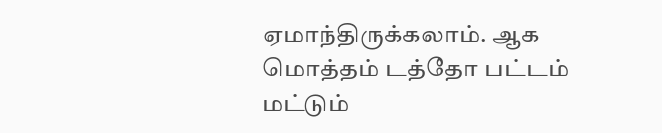ஏமாந்திருக்கலாம். ஆக மொத்தம் டத்தோ பட்டம் மட்டும்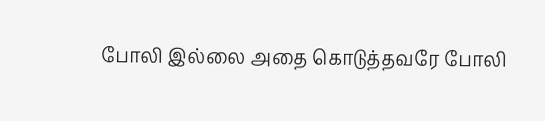போலி இல்லை அதை கொடுத்தவரே போலி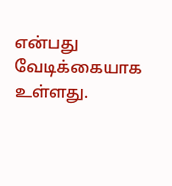என்பது வேடிக்கையாக உள்ளது.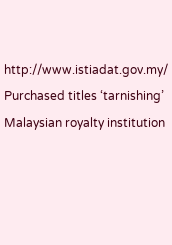http://www.istiadat.gov.my/
Purchased titles ‘tarnishing’ Malaysian royalty institution